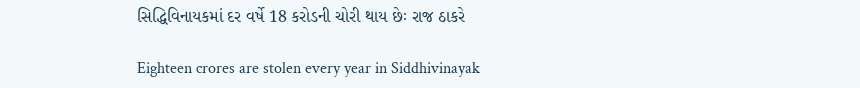સિદ્ધિવિનાયકમાં દર વર્ષે 18 કરોડની ચોરી થાય છેઃ રાજ ઠાકરે

Eighteen crores are stolen every year in Siddhivinayak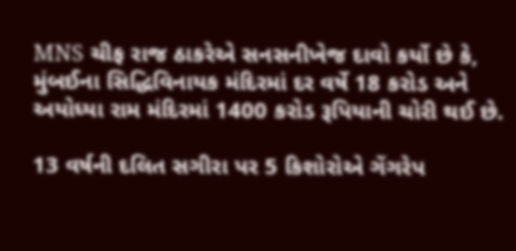MNS ચીફ રાજ ઠાકરેએ સનસનીખેજ દાવો કર્યો છે કે, મુંબઈના સિદ્ધિવિનાયક મંદિરમાં દર વર્ષે 18 કરોડ અને અયોધ્યા રામ મંદિરમાં 1400 કરોડ રૂપિયાની ચોરી થઈ છે.

13 વર્ષની દલિત સગીરા પર 5 કિશોરોએ ગેંગરેપ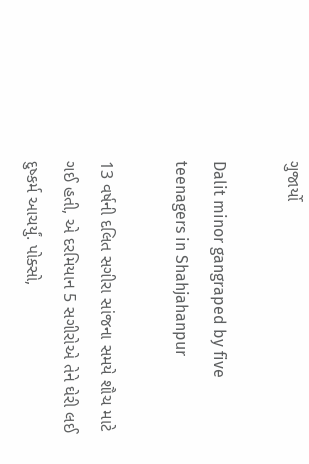ગુજાર્યો

Dalit minor gangraped by five teenagers in Shahjahanpur

13 વર્ષની દલિત સગીરા સાંજના સમયે શૌચ માટે ગઈ હતી, એ દરમિયાન 5 સગીરોએ તેને ઘેરી લઈ દુષ્કર્મ આચર્યું. પોક્સો,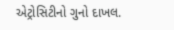એટ્રોસિટીનો ગુનો દાખલ.